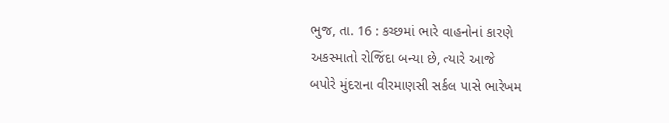ભુજ, તા. 16 : કચ્છમાં ભારે વાહનોનાં કારણે
અકસ્માતો રોજિંદા બન્યા છે, ત્યારે આજે
બપોરે મુંદરાના વીરમાણસી સર્કલ પાસે ભારેખમ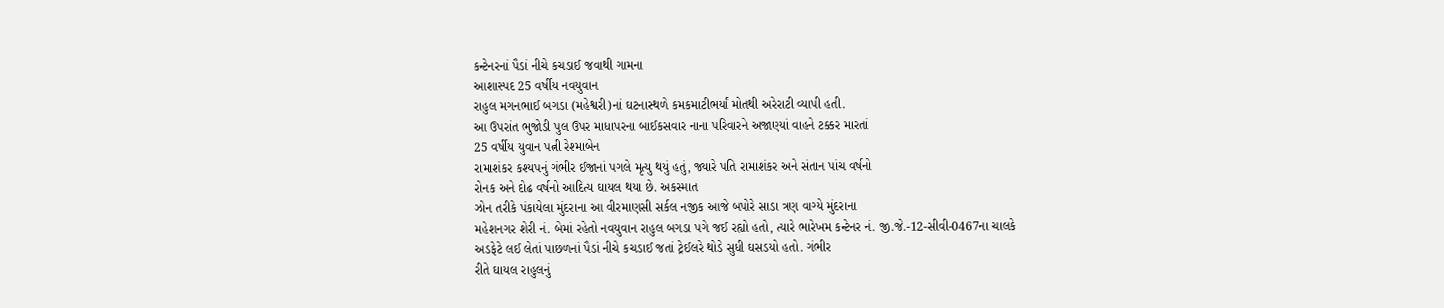કન્ટેનરનાં પૈડાં નીચે કચડાઈ જવાથી ગામના
આશાસ્પદ 25 વર્ષીય નવયુવાન
રાહુલ મગનભાઈ બગડા (મહેશ્વરી)નાં ઘટનાસ્થળે કમકમાટીભર્યાં મોતથી અરેરાટી વ્યાપી હતી.
આ ઉપરાંત ભુજોડી પુલ ઉપર માધાપરના બાઈકસવાર નાના પરિવારને અજાણ્યાં વાહને ટક્કર મારતાં
25 વર્ષીય યુવાન પત્ની રેશ્માબેન
રામાશંકર કશ્યપનું ગંભીર ઈજાનાં પગલે મૃત્યુ થયું હતું, જ્યારે પતિ રામાશંકર અને સંતાન પાંચ વર્ષનો
રોનક અને દોઢ વર્ષનો આદિત્ય ઘાયલ થયા છે. અકસ્માત
ઝોન તરીકે પંકાયેલા મુંદરાના આ વીરમાણસી સર્કલ નજીક આજે બપોરે સાડા ત્રણ વાગ્યે મુંદરાના
મહેશનગર શેરી નં. બેમાં રહેતો નવયુવાન રાહુલ બગડા પગે જઈ રહ્યો હતો, ત્યારે ભારેખમ કન્ટેનર નં. જી.જે.-12-સીવી-0467ના ચાલકે
અડફેટે લઈ લેતાં પાછળનાં પૈડાં નીચે કચડાઈ જતાં ટ્રેઈલરે થોડે સુધી ઘસડયો હતો. ગંભીર
રીતે ઘાયલ રાહુલનું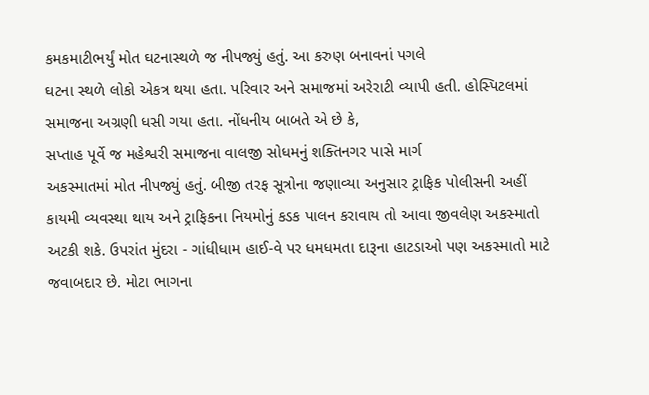કમકમાટીભર્યું મોત ઘટનાસ્થળે જ નીપજ્યું હતું. આ કરુણ બનાવનાં પગલે
ઘટના સ્થળે લોકો એકત્ર થયા હતા. પરિવાર અને સમાજમાં અરેરાટી વ્યાપી હતી. હોસ્પિટલમાં
સમાજના અગ્રણી ધસી ગયા હતા. નોંધનીય બાબતે એ છે કે,
સપ્તાહ પૂર્વે જ મહેશ્વરી સમાજના વાલજી સોધમનું શક્તિનગર પાસે માર્ગ
અકસ્માતમાં મોત નીપજ્યું હતું. બીજી તરફ સૂત્રોના જણાવ્યા અનુસાર ટ્રાફિક પોલીસની અહીં
કાયમી વ્યવસ્થા થાય અને ટ્રાફિકના નિયમોનું કડક પાલન કરાવાય તો આવા જીવલેણ અકસ્માતો
અટકી શકે. ઉપરાંત મુંદરા - ગાંધીધામ હાઈ-વે પર ધમધમતા દારૂના હાટડાઓ પણ અકસ્માતો માટે
જવાબદાર છે. મોટા ભાગના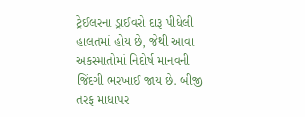ટ્રેઈલરના ડ્રાઈવરો દારૂ પીધેલી હાલતમાં હોય છે, જેથી આવા અકસ્માતોમાં નિદોર્ષ માનવની જિંદગી ભરખાઈ જાય છે. બીજી તરફ માધાપર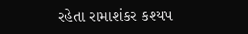રહેતા રામાશંકર કશ્યપ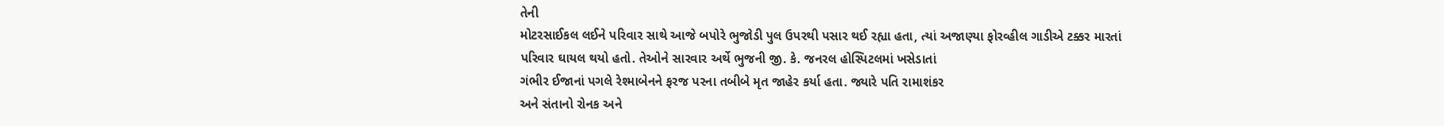તેની
મોટરસાઈકલ લઈને પરિવાર સાથે આજે બપોરે ભુજોડી પુલ ઉપરથી પસાર થઈ રહ્યા હતા, ત્યાં અજાણ્યા ફોરવ્હીલ ગાડીએ ટક્કર મારતાં
પરિવાર ઘાયલ થયો હતો. તેઓને સારવાર અર્થે ભુજની જી. કે. જનરલ હોસ્પિટલમાં ખસેડાતાં
ગંભીર ઈજાનાં પગલે રેશ્માબેનને ફરજ પરના તબીબે મૃત જાહેર કર્યા હતા. જ્યારે પતિ રામાશંકર
અને સંતાનો રોનક અને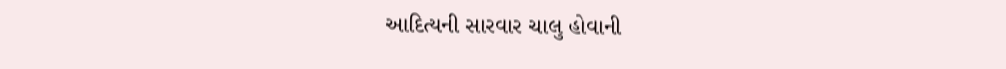આદિત્યની સારવાર ચાલુ હોવાની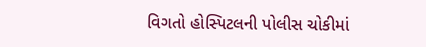વિગતો હોસ્પિટલની પોલીસ ચોકીમાં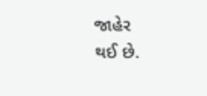જાહેર
થઈ છે.